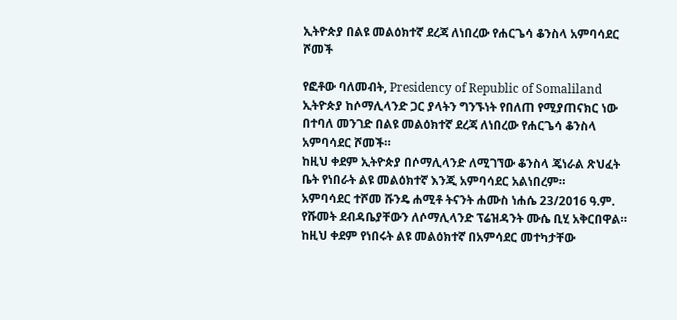ኢትዮጵያ በልዩ መልዕክተኛ ደረጃ ለነበረው የሐርጌሳ ቆንስላ አምባሳደር ሾመች

የፎቶው ባለመብት, Presidency of Republic of Somaliland
ኢትዮጵያ ከሶማሊላንድ ጋር ያላትን ግንኙነት የበለጠ የሚያጠናክር ነው በተባለ መንገድ በልዩ መልዕክተኛ ደረጃ ለነበረው የሐርጌሳ ቆንስላ አምባሳደር ሾመች።
ከዚህ ቀደም ኢትዮጵያ በሶማሊላንድ ለሚገኘው ቆንስላ ጄነራል ጽህፈት ቤት የነበራት ልዩ መልዕክተኛ እንጂ አምባሳደር አልነበረም።
አምባሳደር ተሾመ ሹንዴ ሐሚቶ ትናንት ሐሙስ ነሐሴ 23/2016 ዓ.ም. የሹመት ደብዳቤያቸውን ለሶማሊላንድ ፕሬዝዳንት ሙሴ ቢሂ አቅርበዋል።
ከዚህ ቀደም የነበሩት ልዩ መልዕክተኛ በአምሳደር መተካታቸው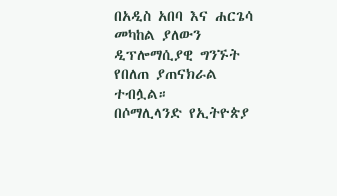በአዲስ አበባ እና ሐርጌሳ መካከል ያለውን ዲፕሎማሲያዊ ግንኙት የበለጠ ያጠናክራል ተብሏል።
በሶማሊላንድ የኢትዮጵያ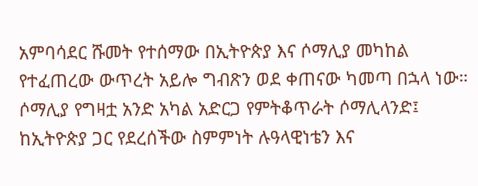አምባሳደር ሹመት የተሰማው በኢትዮጵያ እና ሶማሊያ መካከል የተፈጠረው ውጥረት አይሎ ግብጽን ወደ ቀጠናው ካመጣ በኋላ ነው።
ሶማሊያ የግዛቷ አንድ አካል አድርጋ የምትቆጥራት ሶማሊላንድ፤ ከኢትዮጵያ ጋር የደረሰችው ስምምነት ሉዓላዊነቴን እና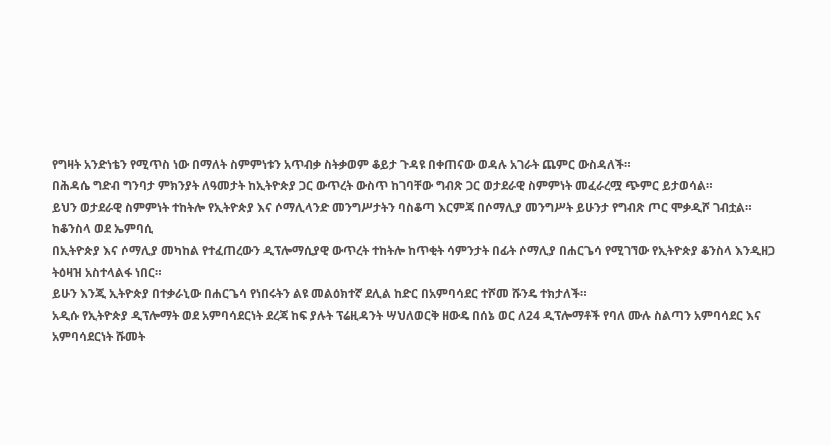የግዛት አንድነቴን የሚጥስ ነው በማለት ስምምነቱን አጥብቃ ስትቃወም ቆይታ ጉዳዩ በቀጠናው ወዳሉ አገራት ጨምር ውስዳለች።
በሕዳሴ ግድብ ግንባታ ምክንያት ለዓመታት ከኢትዮጵያ ጋር ውጥረት ውስጥ ከገባቸው ግብጽ ጋር ወታደራዊ ስምምነት መፈራረሟ ጭምር ይታወሳል።
ይህን ወታደራዊ ስምምነት ተከትሎ የኢትዮጵያ እና ሶማሊላንድ መንግሥታትን ባስቆጣ እርምጃ በሶማሊያ መንግሥት ይሁንታ የግብጽ ጦር ሞቃዲሾ ገብቷል።
ከቆንስላ ወደ ኤምባሲ
በኢትዮጵያ እና ሶማሊያ መካከል የተፈጠረውን ዲፕሎማሲያዊ ውጥረት ተከትሎ ከጥቂት ሳምንታት በፊት ሶማሊያ በሐርጌሳ የሚገኘው የኢትዮጵያ ቆንስላ እንዲዘጋ ትዕዛዝ አስተላልፋ ነበር።
ይሁን እንጂ ኢትዮጵያ በተቃራኒው በሐርጌሳ የነበሩትን ልዩ መልዕክተኛ ደሊል ከድር በአምባሳደር ተሾመ ሹንዴ ተክታለች።
አዲሱ የኢትዮጵያ ዲፕሎማት ወደ አምባሳደርነት ደረጃ ከፍ ያሉት ፕሬዚዳንት ሣህለወርቅ ዘውዴ በሰኔ ወር ለ24 ዲፕሎማቶች የባለ ሙሉ ስልጣን አምባሳደር እና አምባሳደርነት ሹመት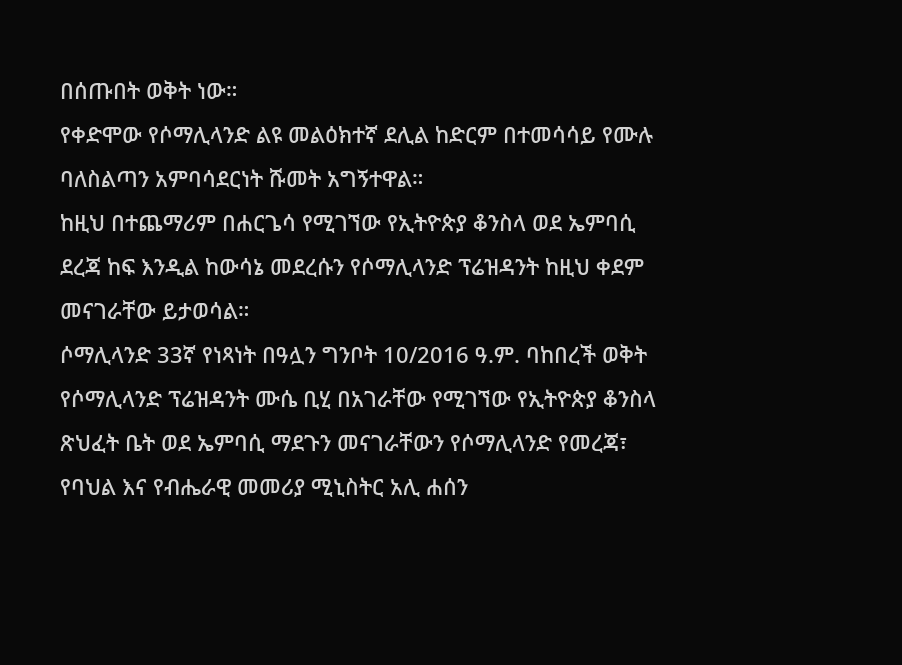በሰጡበት ወቅት ነው።
የቀድሞው የሶማሊላንድ ልዩ መልዕክተኛ ደሊል ከድርም በተመሳሳይ የሙሉ ባለስልጣን አምባሳደርነት ሹመት አግኝተዋል።
ከዚህ በተጨማሪም በሐርጌሳ የሚገኘው የኢትዮጵያ ቆንስላ ወደ ኤምባሲ ደረጃ ከፍ እንዲል ከውሳኔ መደረሱን የሶማሊላንድ ፕሬዝዳንት ከዚህ ቀደም መናገራቸው ይታወሳል።
ሶማሊላንድ 33ኛ የነጻነት በዓሏን ግንቦት 10/2016 ዓ.ም. ባከበረች ወቅት የሶማሊላንድ ፕሬዝዳንት ሙሴ ቢሂ በአገራቸው የሚገኘው የኢትዮጵያ ቆንስላ ጽህፈት ቤት ወደ ኤምባሲ ማደጉን መናገራቸውን የሶማሊላንድ የመረጃ፣ የባህል እና የብሔራዊ መመሪያ ሚኒስትር አሊ ሐሰን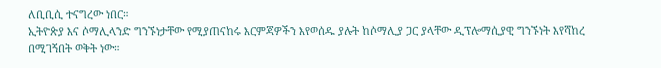ለቢቢሲ ተናግረው ነበር።
ኢትዮጵያ እና ሶማሊላንድ ግንኙነታቸው የሚያጠናከሩ እርምጃዎችን እየወሰዱ ያሉት ከሶማሊያ ጋር ያላቸው ዲፕሎማሲያዊ ግንኙነት እየሻከረ በሚገኝበት ወቅት ነው።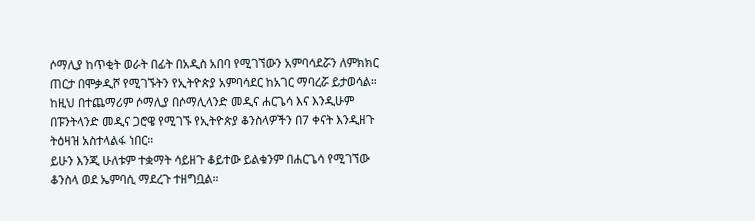ሶማሊያ ከጥቂት ወራት በፊት በአዲስ አበባ የሚገኘውን አምባሳደሯን ለምክክር ጠርታ በሞቃዲሾ የሚገኙትን የኢትዮጵያ አምባሳደር ከአገር ማባረሯ ይታወሳል።
ከዚህ በተጨማሪም ሶማሊያ በሶማሊላንድ መዲና ሐርጌሳ እና እንዲሁም በፑንትላንድ መዲና ጋሮዌ የሚገኙ የኢትዮጵያ ቆንስላዎችን በ7 ቀናት እንዲዘጉ ትዕዛዝ አስተላልፋ ነበር።
ይሁን እንጂ ሁለቱም ተቋማት ሳይዘጉ ቆይተው ይልቁንም በሐርጌሳ የሚገኘው ቆንስላ ወደ ኤምባሲ ማደረጉ ተዘግቧል።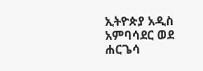ኢትዮጵያ አዲስ አምባሳደር ወደ ሐርጌሳ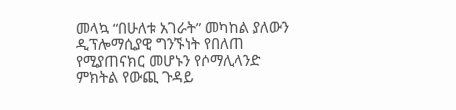መላኳ “በሁለቱ አገራት” መካከል ያለውን ዲፕሎማሲያዊ ግንኙነት የበለጠ የሚያጠናክር መሆኑን የሶማሊላንድ ምክትል የውጪ ጉዳይ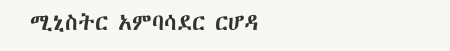ሚኒስትር አምባሳደር ርሆዳ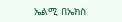ኤልሚ በኤክስ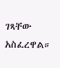ገጻቸው አስፈረዋል።